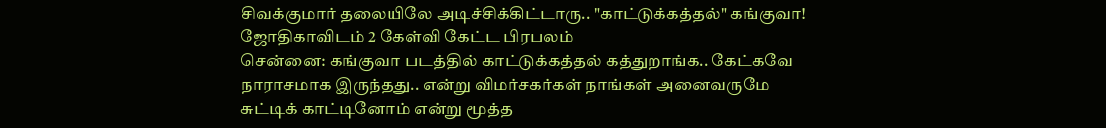சிவக்குமார் தலையிலே அடிச்சிக்கிட்டாரு.. "காட்டுக்கத்தல்" கங்குவா! ஜோதிகாவிடம் 2 கேள்வி கேட்ட பிரபலம்
சென்னை: கங்குவா படத்தில் காட்டுக்கத்தல் கத்துறாங்க.. கேட்கவே நாராசமாக இருந்தது.. என்று விமர்சகர்கள் நாங்கள் அனைவருமே சுட்டிக் காட்டினோம் என்று மூத்த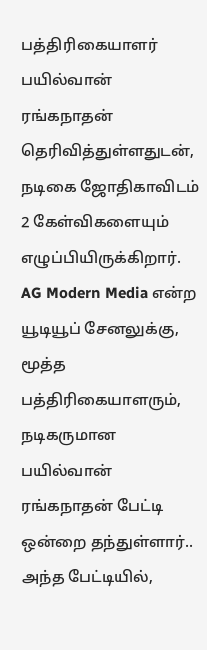பத்திரிகையாளர் பயில்வான் ரங்கநாதன் தெரிவித்துள்ளதுடன், நடிகை ஜோதிகாவிடம் 2 கேள்விகளையும் எழுப்பியிருக்கிறார்.
AG Modern Media என்ற யூடியூப் சேனலுக்கு, மூத்த பத்திரிகையாளரும், நடிகருமான பயில்வான் ரங்கநாதன் பேட்டி ஒன்றை தந்துள்ளார்.. அந்த பேட்டியில்,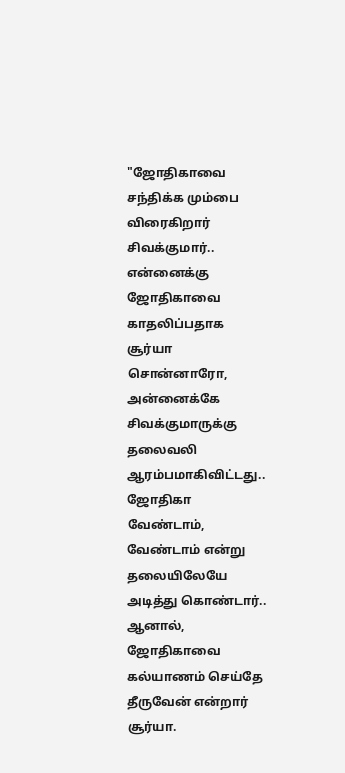"ஜோதிகாவை சந்திக்க மும்பை விரைகிறார் சிவக்குமார்.. என்னைக்கு ஜோதிகாவை காதலிப்பதாக சூர்யா சொன்னாரோ, அன்னைக்கே சிவக்குமாருக்கு தலைவலி ஆரம்பமாகிவிட்டது.. ஜோதிகா வேண்டாம், வேண்டாம் என்று தலையிலேயே அடித்து கொண்டார்.. ஆனால், ஜோதிகாவை கல்யாணம் செய்தே தீருவேன் என்றார் சூர்யா.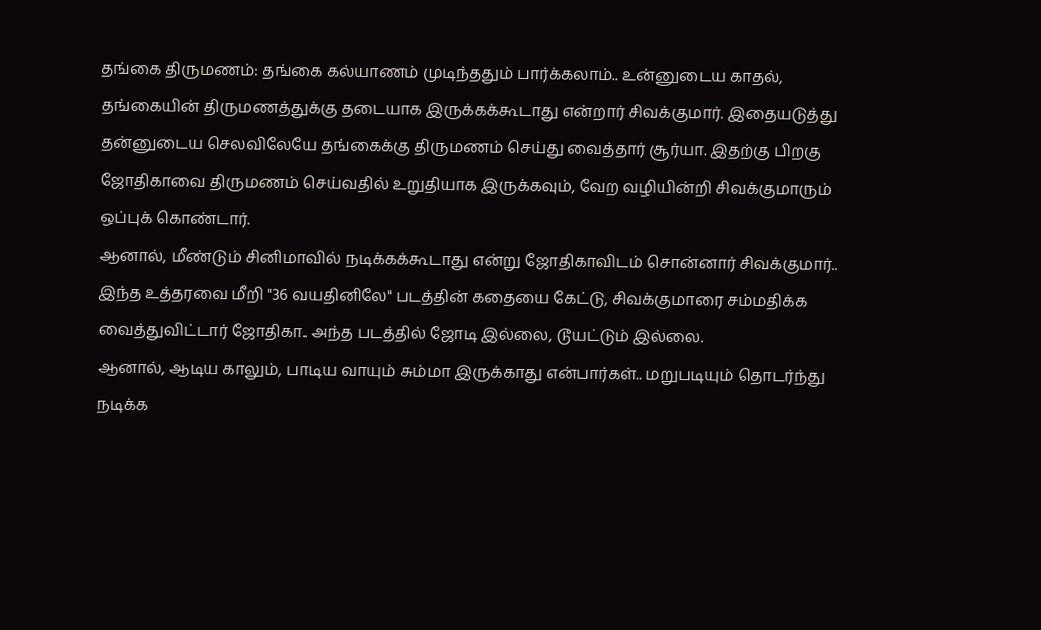தங்கை திருமணம்: தங்கை கல்யாணம் முடிந்ததும் பார்க்கலாம்.. உன்னுடைய காதல், தங்கையின் திருமணத்துக்கு தடையாக இருக்கக்கூடாது என்றார் சிவக்குமார். இதையடுத்து தன்னுடைய செலவிலேயே தங்கைக்கு திருமணம் செய்து வைத்தார் சூர்யா. இதற்கு பிறகு ஜோதிகாவை திருமணம் செய்வதில் உறுதியாக இருக்கவும், வேற வழியின்றி சிவக்குமாரும் ஒப்புக் கொண்டார்.
ஆனால், மீண்டும் சினிமாவில் நடிக்கக்கூடாது என்று ஜோதிகாவிடம் சொன்னார் சிவக்குமார்.. இந்த உத்தரவை மீறி "36 வயதினிலே" படத்தின் கதையை கேட்டு, சிவக்குமாரை சம்மதிக்க வைத்துவிட்டார் ஜோதிகா.. அந்த படத்தில் ஜோடி இல்லை, டூயட்டும் இல்லை.
ஆனால், ஆடிய காலும், பாடிய வாயும் சும்மா இருக்காது என்பார்கள்.. மறுபடியும் தொடர்ந்து நடிக்க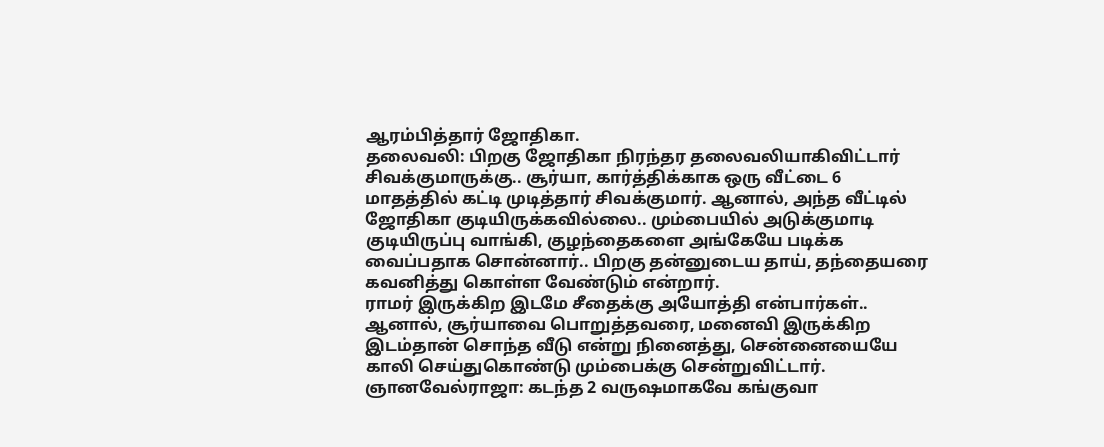ஆரம்பித்தார் ஜோதிகா.
தலைவலி: பிறகு ஜோதிகா நிரந்தர தலைவலியாகிவிட்டார் சிவக்குமாருக்கு.. சூர்யா, கார்த்திக்காக ஒரு வீட்டை 6 மாதத்தில் கட்டி முடித்தார் சிவக்குமார். ஆனால், அந்த வீட்டில் ஜோதிகா குடியிருக்கவில்லை.. மும்பையில் அடுக்குமாடி குடியிருப்பு வாங்கி, குழந்தைகளை அங்கேயே படிக்க வைப்பதாக சொன்னார்.. பிறகு தன்னுடைய தாய், தந்தையரை கவனித்து கொள்ள வேண்டும் என்றார்.
ராமர் இருக்கிற இடமே சீதைக்கு அயோத்தி என்பார்கள்.. ஆனால், சூர்யாவை பொறுத்தவரை, மனைவி இருக்கிற இடம்தான் சொந்த வீடு என்று நினைத்து, சென்னையையே காலி செய்துகொண்டு மும்பைக்கு சென்றுவிட்டார்.
ஞானவேல்ராஜா: கடந்த 2 வருஷமாகவே கங்குவா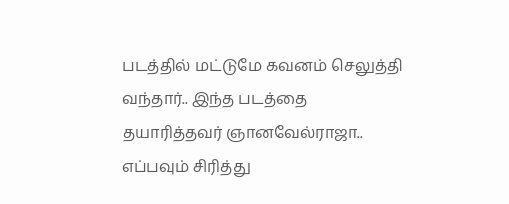படத்தில் மட்டுமே கவனம் செலுத்தி வந்தார்.. இந்த படத்தை தயாரித்தவர் ஞானவேல்ராஜா.. எப்பவும் சிரித்து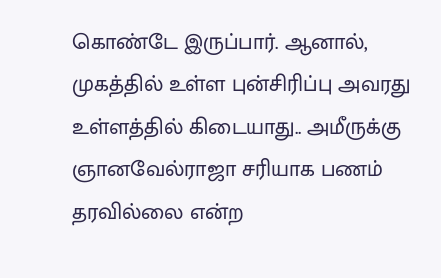கொண்டே இருப்பார். ஆனால், முகத்தில் உள்ள புன்சிரிப்பு அவரது உள்ளத்தில் கிடையாது.. அமீருக்கு ஞானவேல்ராஜா சரியாக பணம் தரவில்லை என்ற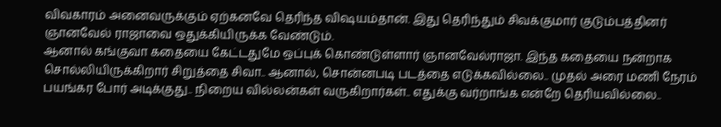விவகாரம் அனைவருக்கும் ஏற்கனவே தெரிந்த விஷயம்தான். இது தெரிந்தும் சிவக்குமார் குடும்பத்தினர் ஞானவேல் ராஜாவை ஒதுக்கியிருக்க வேண்டும்.
ஆனால் கங்குவா கதையை கேட்டதுமே ஒப்புக் கொண்டுள்ளார் ஞானவேல்ராஜா. இந்த கதையை நன்றாக சொல்லியிருக்கிறார் சிறுத்தை சிவா.. ஆனால், சொன்னபடி படத்தை எடுக்கவில்லை.. முதல் அரை மணி நேரம் பயங்கர போர் அடிக்குது.. நிறைய வில்லன்கள் வருகிறார்கள்.. எதுக்கு வர்றாங்க என்றே தெரியவில்லை..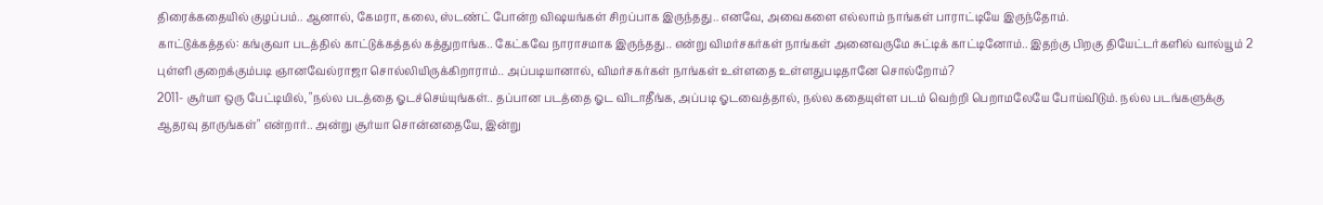திரைக்கதையில் குழப்பம்.. ஆனால், கேமரா, கலை, ஸ்டண்ட் போன்ற விஷயங்கள் சிறப்பாக இருந்தது.. எனவே, அவைகளை எல்லாம் நாங்கள் பாராட்டியே இருந்தோம்.
காட்டுக்கத்தல்: கங்குவா படத்தில் காட்டுக்கத்தல் கத்துறாங்க.. கேட்கவே நாராசமாக இருந்தது.. என்று விமர்சகர்கள் நாங்கள் அனைவருமே சுட்டிக் காட்டினோம்.. இதற்கு பிறகு தியேட்டர்களில் வால்யூம் 2 புள்ளி குறைக்கும்படி ஞானவேல்ராஜா சொல்லியிருக்கிறாராம்.. அப்படியானால், விமர்சகர்கள் நாங்கள் உள்ளதை உள்ளதுபடிதானே சொல்றோம்?
2011- சூர்யா ஒரு பேட்டியில், "நல்ல படத்தை ஓடச்செய்யுங்கள்.. தப்பான படத்தை ஓட விடாதீங்க, அப்படி ஓடவைத்தால், நல்ல கதையுள்ள படம் வெற்றி பெறாமலேயே போய்விடும். நல்ல படங்களுக்கு ஆதரவு தாருங்கள்" என்றார்.. அன்று சூர்யா சொன்னதையே, இன்று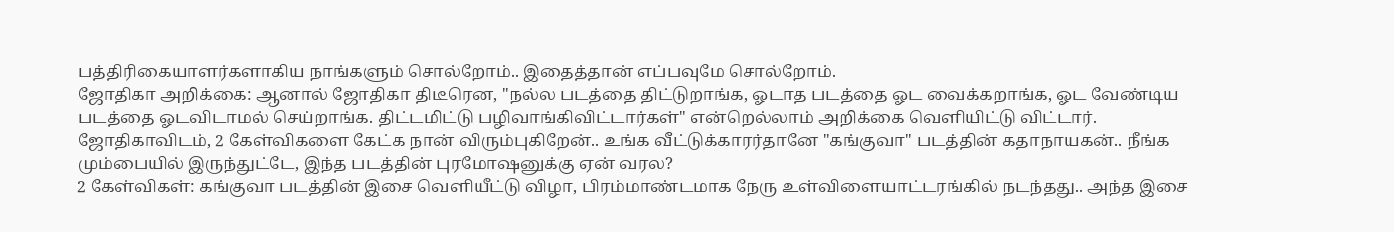பத்திரிகையாளர்களாகிய நாங்களும் சொல்றோம்.. இதைத்தான் எப்பவுமே சொல்றோம்.
ஜோதிகா அறிக்கை: ஆனால் ஜோதிகா திடீரென, "நல்ல படத்தை திட்டுறாங்க, ஓடாத படத்தை ஓட வைக்கறாங்க, ஓட வேண்டிய படத்தை ஓடவிடாமல் செய்றாங்க. திட்டமிட்டு பழிவாங்கிவிட்டார்கள்" என்றெல்லாம் அறிக்கை வெளியிட்டு விட்டார்.
ஜோதிகாவிடம், 2 கேள்விகளை கேட்க நான் விரும்புகிறேன்.. உங்க வீட்டுக்காரர்தானே "கங்குவா" படத்தின் கதாநாயகன்.. நீங்க மும்பையில் இருந்துட்டே, இந்த படத்தின் புரமோஷனுக்கு ஏன் வரல?
2 கேள்விகள்: கங்குவா படத்தின் இசை வெளியீட்டு விழா, பிரம்மாண்டமாக நேரு உள்விளையாட்டரங்கில் நடந்தது.. அந்த இசை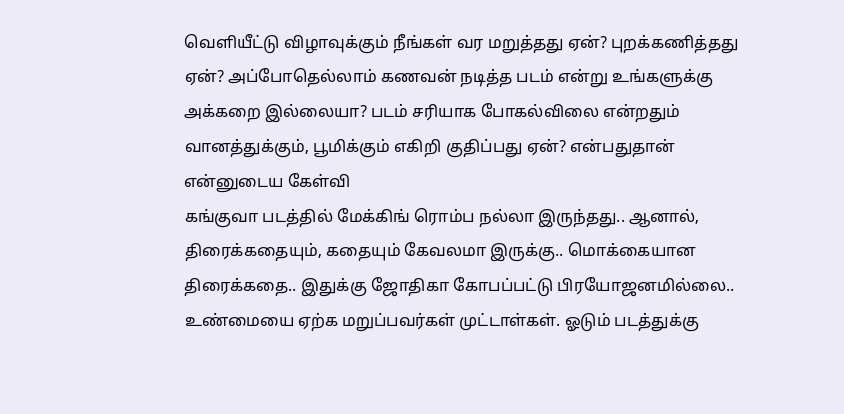வெளியீட்டு விழாவுக்கும் நீங்கள் வர மறுத்தது ஏன்? புறக்கணித்தது ஏன்? அப்போதெல்லாம் கணவன் நடித்த படம் என்று உங்களுக்கு அக்கறை இல்லையா? படம் சரியாக போகல்விலை என்றதும் வானத்துக்கும், பூமிக்கும் எகிறி குதிப்பது ஏன்? என்பதுதான் என்னுடைய கேள்வி
கங்குவா படத்தில் மேக்கிங் ரொம்ப நல்லா இருந்தது.. ஆனால், திரைக்கதையும், கதையும் கேவலமா இருக்கு.. மொக்கையான திரைக்கதை.. இதுக்கு ஜோதிகா கோபப்பட்டு பிரயோஜனமில்லை.. உண்மையை ஏற்க மறுப்பவர்கள் முட்டாள்கள். ஓடும் படத்துக்கு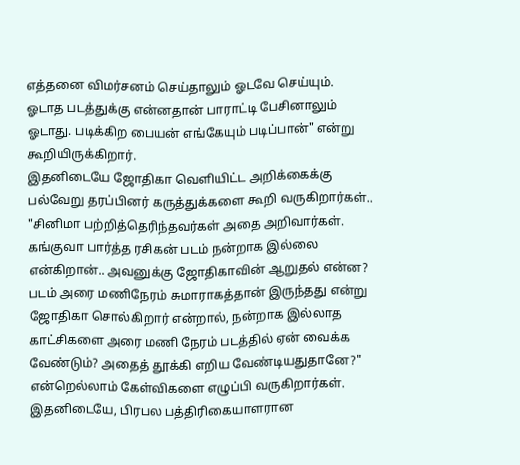எத்தனை விமர்சனம் செய்தாலும் ஓடவே செய்யும். ஓடாத படத்துக்கு என்னதான் பாராட்டி பேசினாலும் ஓடாது. படிக்கிற பையன் எங்கேயும் படிப்பான்" என்று கூறியிருக்கிறார்.
இதனிடையே ஜோதிகா வெளியிட்ட அறிக்கைக்கு பல்வேறு தரப்பினர் கருத்துக்களை கூறி வருகிறார்கள்.. "சினிமா பற்றித்தெரிந்தவர்கள் அதை அறிவார்கள். கங்குவா பார்த்த ரசிகன் படம் நன்றாக இல்லை என்கிறான்.. அவனுக்கு ஜோதிகாவின் ஆறுதல் என்ன? படம் அரை மணிநேரம் சுமாராகத்தான் இருந்தது என்று ஜோதிகா சொல்கிறார் என்றால், நன்றாக இல்லாத காட்சிகளை அரை மணி நேரம் படத்தில் ஏன் வைக்க வேண்டும்? அதைத் தூக்கி எறிய வேண்டியதுதானே?" என்றெல்லாம் கேள்விகளை எழுப்பி வருகிறார்கள்.
இதனிடையே, பிரபல பத்திரிகையாளரான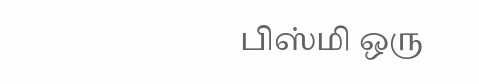பிஸ்மி ஒரு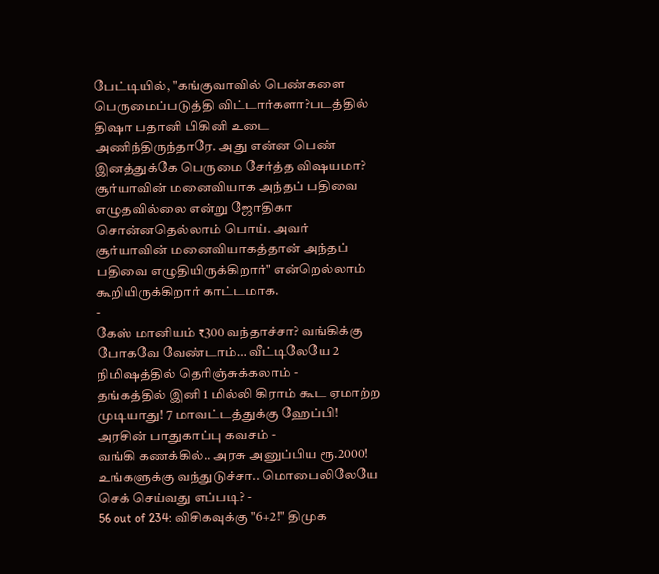பேட்டியில், "கங்குவாவில் பெண்களை பெருமைப்படுத்தி விட்டார்களா?படத்தில் திஷா பதானி பிகினி உடை அணிந்திருந்தாரே. அது என்ன பெண் இனத்துக்கே பெருமை சேர்த்த விஷயமா? சூர்யாவின் மனைவியாக அந்தப் பதிவை எழுதவில்லை என்று ஜோதிகா சொன்னதெல்லாம் பொய். அவர் சூர்யாவின் மனைவியாகத்தான் அந்தப் பதிவை எழுதியிருக்கிறார்" என்றெல்லாம் கூறியிருக்கிறார் காட்டமாக.
-
கேஸ் மானியம் ₹300 வந்தாச்சா? வங்கிக்கு போகவே வேண்டாம்… வீட்டிலேயே 2 நிமிஷத்தில் தெரிஞ்சுக்கலாம் -
தங்கத்தில் இனி 1 மில்லி கிராம் கூட ஏமாற்ற முடியாது! 7 மாவட்டத்துக்கு ஹேப்பி! அரசின் பாதுகாப்பு கவசம் -
வங்கி கணக்கில்.. அரசு அனுப்பிய ரூ.2000! உங்களுக்கு வந்துடுச்சா.. மொபைலிலேயே செக் செய்வது எப்படி? -
56 out of 234: விசிகவுக்கு "6+2!" திமுக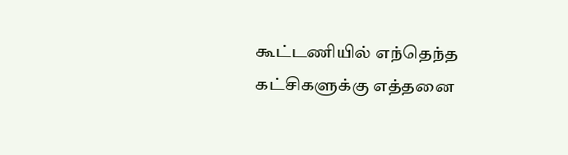கூட்டணியில் எந்தெந்த கட்சிகளுக்கு எத்தனை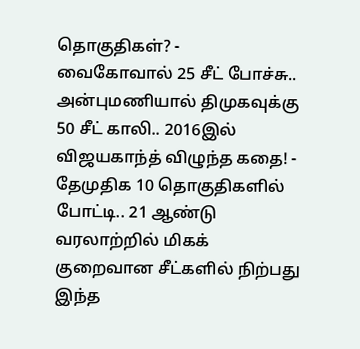தொகுதிகள்? -
வைகோவால் 25 சீட் போச்சு.. அன்புமணியால் திமுகவுக்கு 50 சீட் காலி.. 2016இல் விஜயகாந்த் விழுந்த கதை! -
தேமுதிக 10 தொகுதிகளில் போட்டி.. 21 ஆண்டு வரலாற்றில் மிகக் குறைவான சீட்களில் நிற்பது இந்த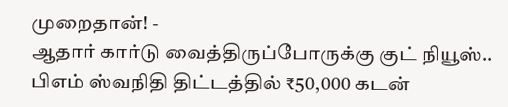முறைதான்! -
ஆதார் கார்டு வைத்திருப்போருக்கு குட் நியூஸ்.. பிஎம் ஸ்வநிதி திட்டத்தில் ₹50,000 கடன்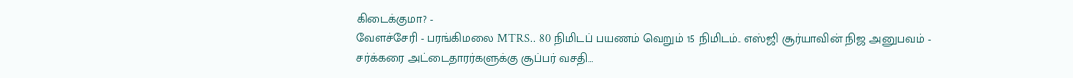கிடைக்குமா? -
வேளச்சேரி - பரங்கிமலை MTRS.. 80 நிமிடப் பயணம் வெறும் 15 நிமிடம்.. எஸ்ஜி சூர்யாவின் நிஜ அனுபவம் -
சர்க்கரை அட்டைதாரர்களுக்கு சூப்பர் வசதி…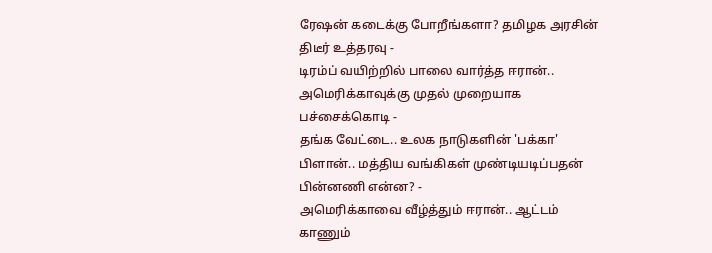ரேஷன் கடைக்கு போறீங்களா? தமிழக அரசின் திடீர் உத்தரவு -
டிரம்ப் வயிற்றில் பாலை வார்த்த ஈரான்.. அமெரிக்காவுக்கு முதல் முறையாக பச்சைக்கொடி -
தங்க வேட்டை.. உலக நாடுகளின் 'பக்கா' பிளான்.. மத்திய வங்கிகள் முண்டியடிப்பதன் பின்னணி என்ன? -
அமெரிக்காவை வீழ்த்தும் ஈரான்.. ஆட்டம் காணும்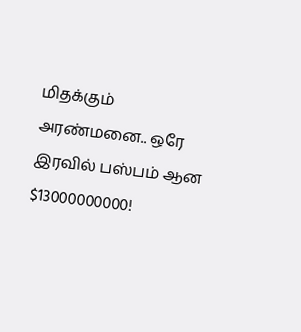மிதக்கும் அரண்மனை.. ஒரே இரவில் பஸ்பம் ஆன $13000000000!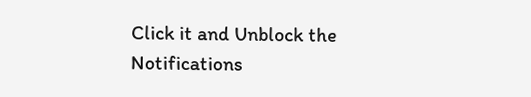Click it and Unblock the Notifications